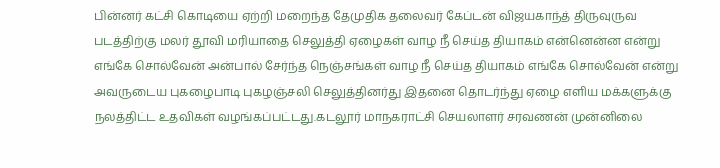பின்னர் கட்சி கொடியை ஏற்றி மறைந்த தேமுதிக தலைவர் கேப்டன் விஜயகாந்த் திருவுருவ படத்திற்கு மலர் தூவி மரியாதை செலுத்தி ஏழைகள் வாழ நீ செய்த தியாகம் என்னென்ன என்று எங்கே சொல்வேன் அன்பால் சேர்ந்த நெஞ்சங்கள் வாழ நீ செய்த தியாகம் எங்கே சொல்வேன் என்று அவருடைய புகழைபாடி புகழஞ்சலி செலுத்தினர்து இதனை தொடர்ந்து ஏழை எளிய மக்களுக்கு நலத்திட்ட உதவிகள் வழங்கப்பட்டது.கடலூர் மாநகராட்சி செயலாளர் சரவணன் முன்னிலை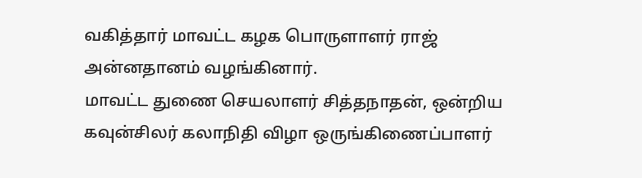வகித்தார் மாவட்ட கழக பொருளாளர் ராஜ் அன்னதானம் வழங்கினார்.
மாவட்ட துணை செயலாளர் சித்தநாதன், ஒன்றிய கவுன்சிலர் கலாநிதி விழா ஒருங்கிணைப்பாளர்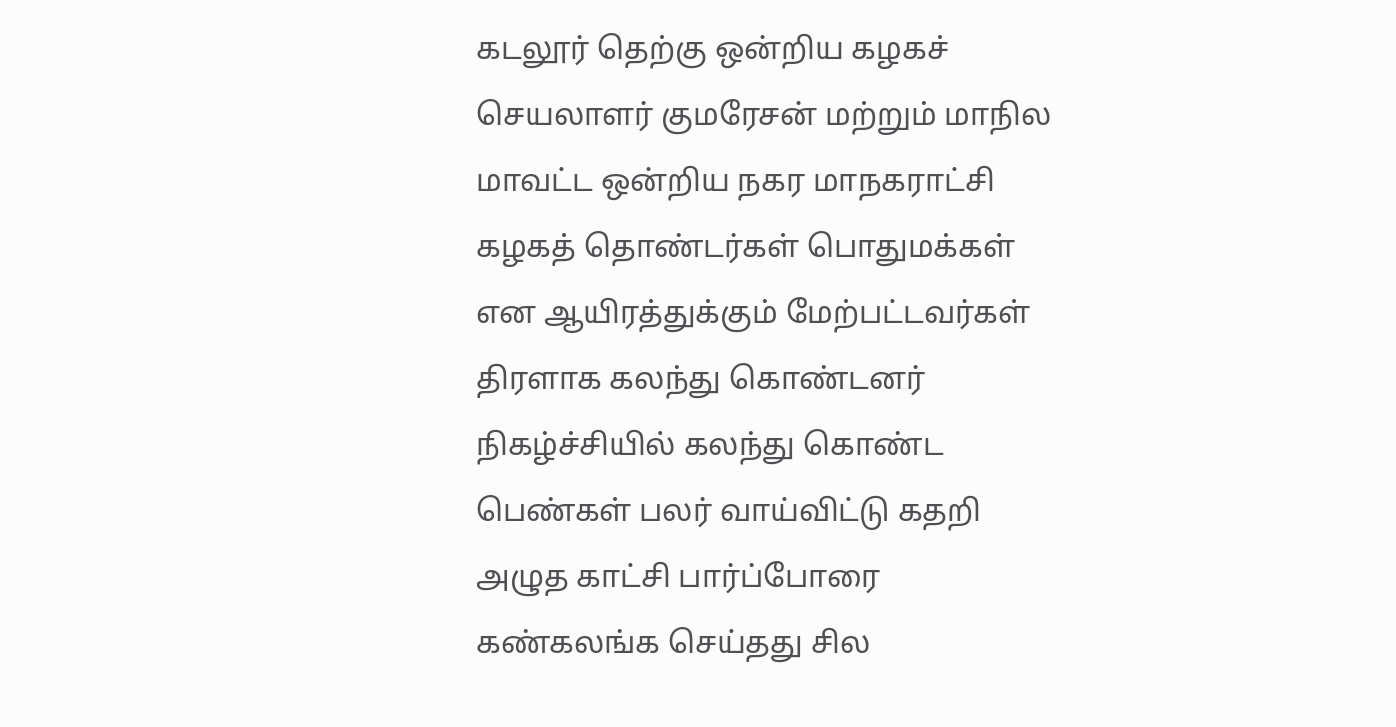கடலூர் தெற்கு ஒன்றிய கழகச் செயலாளர் குமரேசன் மற்றும் மாநில மாவட்ட ஒன்றிய நகர மாநகராட்சி கழகத் தொண்டர்கள் பொதுமக்கள் என ஆயிரத்துக்கும் மேற்பட்டவர்கள் திரளாக கலந்து கொண்டனர் நிகழ்ச்சியில் கலந்து கொண்ட பெண்கள் பலர் வாய்விட்டு கதறி அழுத காட்சி பார்ப்போரை கண்கலங்க செய்தது சில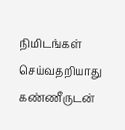நிமிடங்கள் செய்வதறியாது கண்ணீருடன்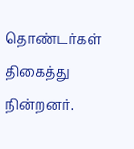தொண்டர்கள் திகைத்து நின்றனர்.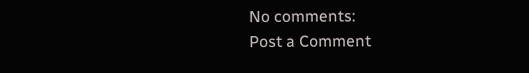No comments:
Post a Comment